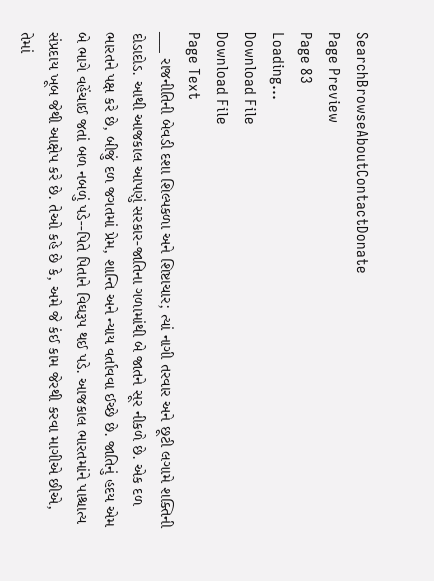SearchBrowseAboutContactDonate
Page Preview
Page 83
Loading...
Download File
Download File
Page Text
___ રાજનીતિની બેવડી દશા શિલ્પકળા અને શિષ્ટાચાર; ત્યાં નાગી તરવાર અને છૂટી લગામે શક્તિની દોડાદોડ. આથી આજકાલ આપણું સરકાર-જાતિના ગળામાંથી બે જાતને સૂર નીકળે છે. એક દળ ભારતને પક્ષ કરે છે, બીજું દળ જગતમાં પ્રેમ, શાન્તિ અને ન્યાય વર્તાવવા ઈચ્છે છે. જાતિનું હદય એમ બે ભાગે વહેંચાઈ જતાં બળ નબળું પડે--પિતે પિતાને વિઘરૂપ થઈ પડે. આજકાલ ભારતમાંને પાશ્ચાત્ય સંપ્રદાય ખૂબ જેથી આક્ષેપ કરે છે. તેઓ કહે છે કે, અમે જે કંઈ કામ જેરથી કરવા માગીએ છીએ, તેમાં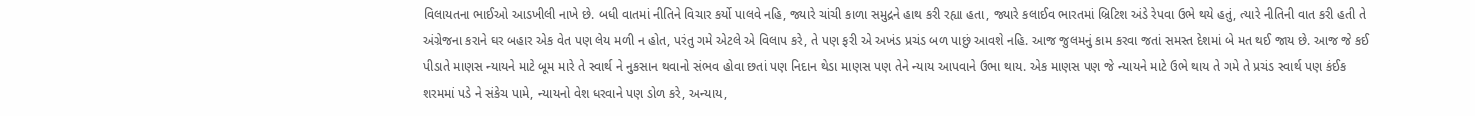વિલાયતના ભાઈઓ આડખીલી નાખે છે. બધી વાતમાં નીતિને વિચાર કર્યો પાલવે નહિ, જ્યારે ચાંચી કાળા સમુદ્રને હાથ કરી રહ્યા હતા, જ્યારે કલાઈવ ભારતમાં બ્રિટિશ અંડે રેપવા ઉભે થયે હતું, ત્યારે નીતિની વાત કરી હતી તે અંગ્રેજના કરાને ઘર બહાર એક વેત પણ લેય મળી ન હોત, પરંતુ ગમે એટલે એ વિલાપ કરે, તે પણ ફરી એ અખંડ પ્રચંડ બળ પાછું આવશે નહિ. આજ જુલમનું કામ કરવા જતાં સમસ્ત દેશમાં બે મત થઈ જાય છે. આજ જે કઈ પીડાતે માણસ ન્યાયને માટે બૂમ મારે તે સ્વાર્થ ને નુકસાન થવાનો સંભવ હોવા છતાં પણ નિદાન થેડા માણસ પણ તેને ન્યાય આપવાને ઉભા થાય. એક માણસ પણ જે ન્યાયને માટે ઉભે થાય તે ગમે તે પ્રચંડ સ્વાર્થ પણ કંઈક શરમમાં પડે ને સંકેચ પામે, ન્યાયનો વેશ ધરવાને પણ ડોળ કરે, અન્યાય,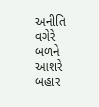અનીતિ વગેરે બળને આશરે બહાર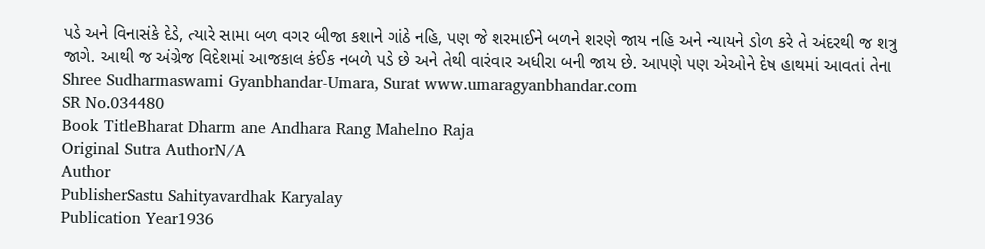પડે અને વિનાસંકે દેડે, ત્યારે સામા બળ વગર બીજા કશાને ગાંઠે નહિ, પણ જે શરમાઈને બળને શરણે જાય નહિ અને ન્યાયને ડોળ કરે તે અંદરથી જ શત્રુ જાગે. આથી જ અંગ્રેજ વિદેશમાં આજકાલ કંઈક નબળે પડે છે અને તેથી વારંવાર અધીરા બની જાય છે. આપણે પણ એઓને દેષ હાથમાં આવતાં તેના Shree Sudharmaswami Gyanbhandar-Umara, Surat www.umaragyanbhandar.com
SR No.034480
Book TitleBharat Dharm ane Andhara Rang Mahelno Raja
Original Sutra AuthorN/A
Author
PublisherSastu Sahityavardhak Karyalay
Publication Year1936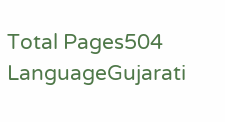Total Pages504
LanguageGujarati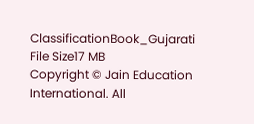ClassificationBook_Gujarati
File Size17 MB
Copyright © Jain Education International. All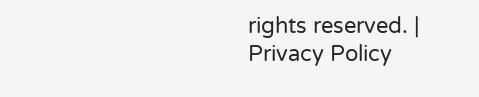rights reserved. | Privacy Policy